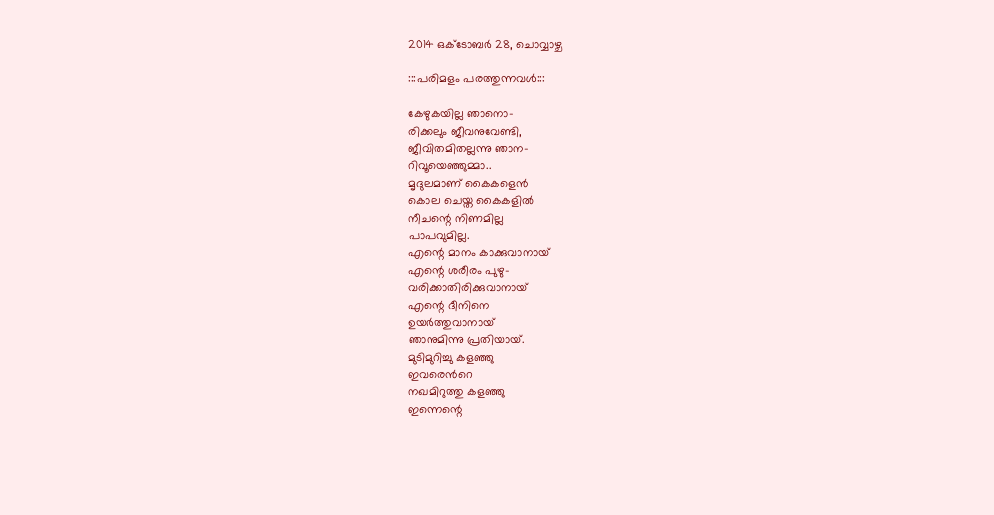2014 ഒക്‌ടോബർ 28, ചൊവ്വാഴ്ച

:::പരിമളം പരത്തുന്നവള്‍:::

കേഴുകയില്ല ഞാനൊ-
രിക്കലും ജീവനുവേണ്ടി,
ജീവിതമിതല്ലന്നു ഞാന-
റിവൂയെഞ്ഞുമ്മാ..
മൃദുലമാണ്‌ കൈകളെന്‍
കൊല ചെയ്ത കൈകളില്‍
നീചന്റെ നിണമില്ല
പാപവുമില്ല.
എന്റെ മാനം കാക്കുവാനായ്
എന്റെ ശരീരം പുഴു-
വരിക്കാതിരിക്കുവാനായ്
എന്റെ ദീനിനെ
ഉയര്‍ത്തുവാനായ്
ഞാനുമിന്നു പ്രതിയായ്.
മുടിമുറിച്ചു കളഞ്ഞു
ഇവരെന്‍റെ
നഖമിറുത്തു കളഞ്ഞു
ഇന്നെന്റെ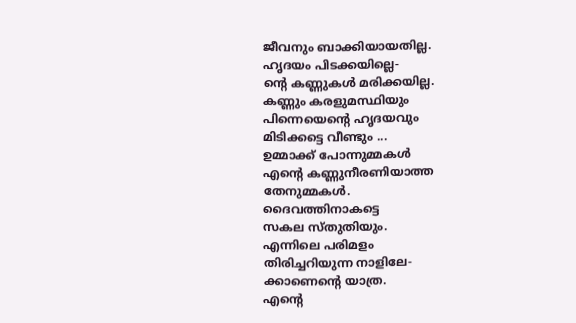ജീവനും ബാക്കിയായതില്ല.
ഹൃദയം പിടക്കയില്ലെ-
ന്‍റെ കണ്ണുകള്‍ മരിക്കയില്ല.
കണ്ണും കരളുമസ്ഥിയും
പിന്നെയെന്റെ ഹൃദയവും
മിടിക്കട്ടെ വീണ്ടും ...
ഉമ്മാക്ക് പോന്നുമ്മകള്‍
എന്റെ കണ്ണുനീരണിയാത്ത
തേനുമ്മകള്‍.
ദൈവത്തിനാകട്ടെ
സകല സ്തുതിയും.
എന്നിലെ പരിമളം
തിരിച്ചറിയുന്ന നാളിലേ-
ക്കാണെന്റെ യാത്ര.
എന്റെ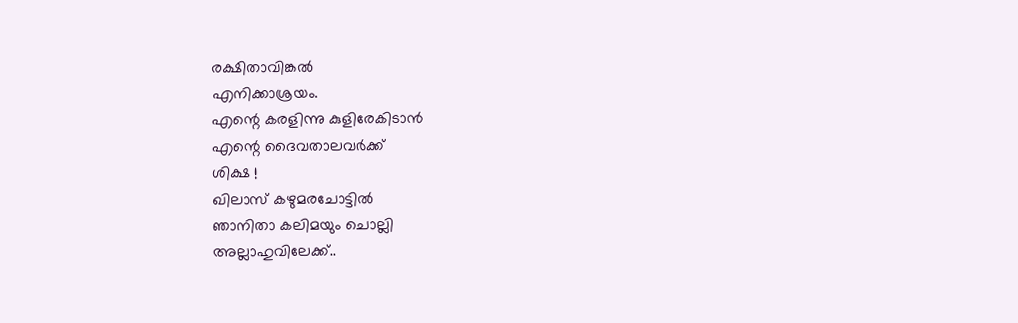രക്ഷിതാവിങ്കല്‍
എനിക്കാശ്രയം.
എന്റെ കരളിന്നു കുളിരേകിടാന്‍
എന്റെ ദൈവതാലവര്‍ക്ക്
ശിക്ഷ !
ഖിലാസ് കഴുമരചോട്ടില്‍
ഞാനിതാ കലിമയും ചൊല്ലി
അല്ലാഹുവിലേക്ക്..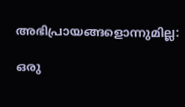അഭിപ്രായങ്ങളൊന്നുമില്ല:

ഒരു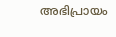അഭിപ്രായം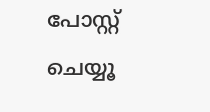പോസ്റ്റ് ചെയ്യൂ